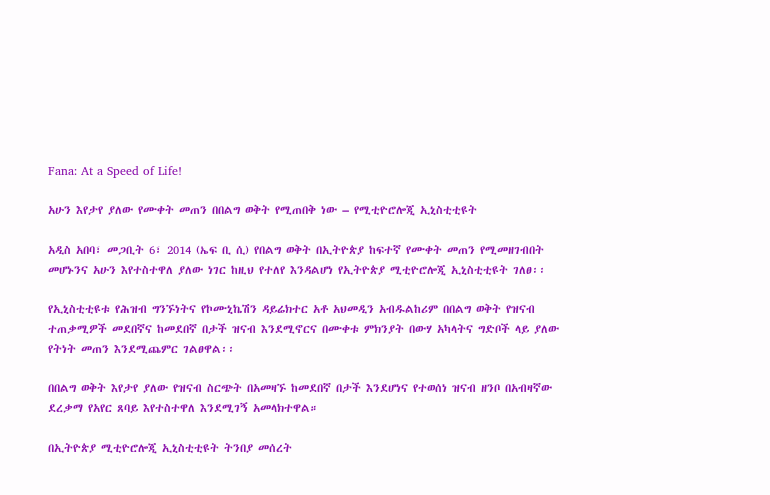Fana: At a Speed of Life!

አሁን እየታየ ያለው የሙቀት መጠን በበልግ ወቅት የሚጠበቅ ነው – የሚቲዮሮሎጂ ኢኒስቲቲዩት

አዲስ አበባ፣ መጋቢት 6፣ 2014 (ኤፍ ቢ ሲ) የበልግ ወቅት በኢትዮጵያ ከፍተኛ የሙቀት መጠን የሚመዘገብበት መሆኑንና አሁን እየተስተዋለ ያለው ነገር ከዚህ የተለየ እንዳልሆነ የኢትዮጵያ ሚቲዮሮሎጂ ኢኒስቲቲዩት ገለፀ፡፡

የኢኒስቲቲዩቱ የሕዝብ ግንኙነትና የኮሙኒኬሽን ዳይሬክተር አቶ አህመዲን አብዱልከሪም በበልግ ወቅት የዝናብ ተጠቃሚዎች መደበኛና ከመደበኛ በታች ዝናብ እንደሚኖርና በሙቀቱ ምክንያት በውሃ አካላትና ግድቦች ላይ ያለው የትነት መጠን እንደሚጨምር ገልፀዋል፡፡

በበልግ ወቅት እየታየ ያለው የዝናብ ስርጭት በአመዛኙ ከመደበኛ በታች እንደሆነና የተወሰነ ዝናብ ዘንቦ በአብዛኛው ደረቃማ የአየር ጸባይ እየተስተዋለ እንደሚገኝ አመላክተዋል።

በኢትዮጵያ ሚቲዮሮሎጂ ኢኒስቲቲዩት ትንበያ መሰረት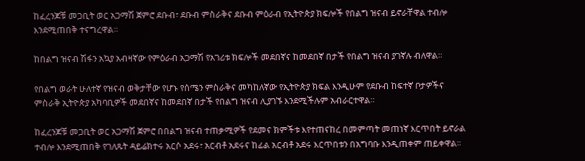ከፈረንጆቹ መጋቢት ወር አጋማሽ ጀምሮ ደቡብ፣ ደቡብ ምስራቅና ደቡብ ምዕራብ የኢትዮጵያ ክፍሎች የበልግ ዝናብ ይኖራቸዋል ተብሎ እንደሚጠበቅ ተናግረዋል።

ከበልግ ዝናብ ሽፋን አኳያ አብዛኛው የምዕራብ አጋማሽ የአገሪቱ ክፍሎች መደበኛና ከመደበኛ በታች የበልግ ዝናብ ያገኛሉ ብለዋል።

የበልግ ወራት ሁለተኛ የዝናብ ወቅታቸው የሆኑ የሰሜን ምስራቅና መካከለኛው የኢትዮጵያ ክፍል እንዲሁም የደቡብ ከፍተኛ ቦታዎችና ምስራቅ ኢትዮጵያ አካባቢዎች መደበኛና ከመደበኛ በታች የበልግ ዝናብ ሊያገኙ እንደሚችሉም አብራርተዋል።

ከፈረንጆቹ መጋቢት ወር አጋማሽ ጀምሮ በበልግ ዝናብ ተጠቃሚዎች የደመና ክምችቱ እየተጠናከረ በመምጣት መጠነኛ እርጥበት ይኖራል ተብሎ እንደሚጠበቅ የገለጹት ዳይሬክተሩ አርሶ አደሩ፣ አርብቶ አደሩና ከፊል አርብቶ አደሩ እርጥበቱን በአግባቡ እንዲጠቀም ጠይቀዋል።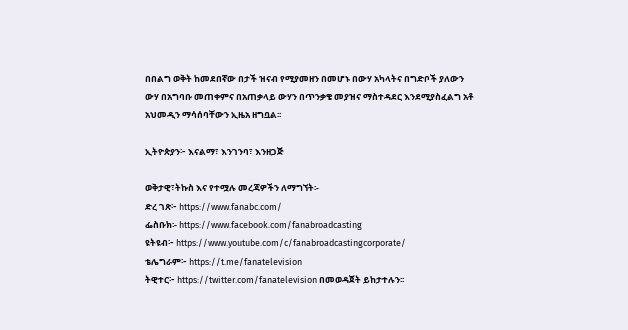በበልግ ወቅት ከመደበኛው በታች ዝናብ የሚያመዘን በመሆኑ በውሃ አካላትና በግድቦች ያለውን ውሃ በአግባቡ መጠቀምና በአጠቃላይ ውሃን በጥንቃቄ መያዝና ማስተዳደር እንደሚያስፈልግ አቶ አህመዲን ማሳሰባቸውን ኢዜአ ዘግቧል፡፡

ኢትዮጵያን፦ እናልማ፣ እንገንባ፣ እንዘጋጅ

ወቅታዊ፣ትኩስ እና የተሟሉ መረጃዎችን ለማግኘት፡-
ድረ ገጽ፦ https://www.fanabc.com/
ፌስቡክ፡- https://www.facebook.com/fanabroadcasting
ዩትዩብ፦ https://www.youtube.com/c/fanabroadcastingcorporate/
ቴሌግራም፦ https://t.me/fanatelevision
ትዊተር፦ https://twitter.com/fanatelevision በመወዳጀት ይከታተሉን፡፡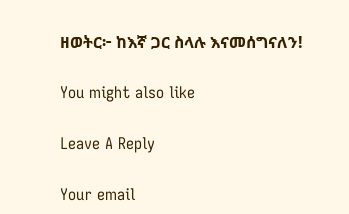ዘወትር፦ ከእኛ ጋር ስላሉ እናመሰግናለን!

You might also like

Leave A Reply

Your email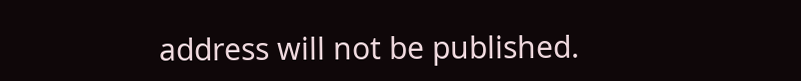address will not be published.